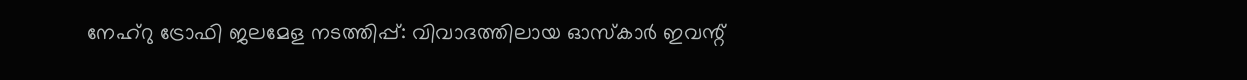നേഹ്റു ട്രോഫി ജലമേള നടത്തിപ്പ്: വിവാദത്തിലായ ഓസ്‌കാർ ഇവന്റ്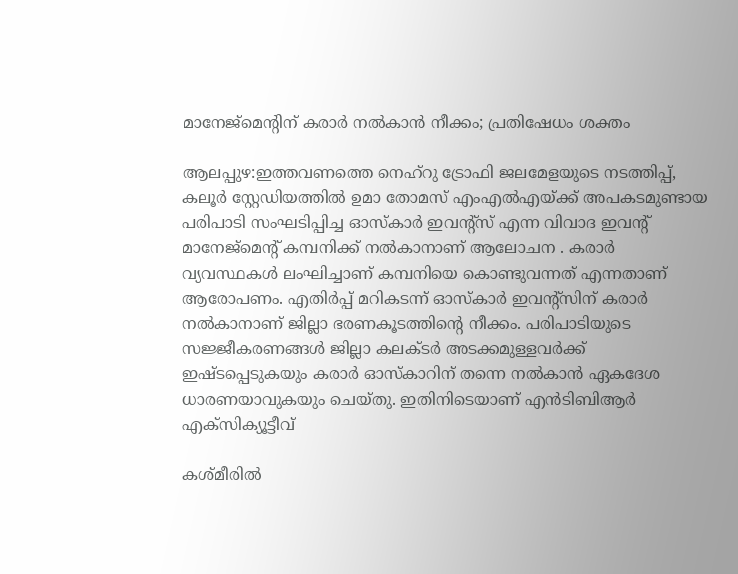മാനേജ്‌മെന്റിന് കരാർ നൽകാൻ നീക്കം; പ്രതിഷേധം ശക്തം

ആലപ്പുഴ:ഇത്തവണത്തെ നെഹ്‌റു ട്രോഫി ജലമേളയുടെ നടത്തിപ്പ്, കലൂർ സ്റ്റേഡിയത്തിൽ ഉമാ തോമസ് എംഎൽഎയ്ക്ക് അപകടമുണ്ടായ പരിപാടി സംഘടിപ്പിച്ച ഓസ്‌കാർ ഇവന്റ്സ് എന്ന വിവാദ ഇവന്റ് മാനേജ്മെന്റ് കമ്പനിക്ക് നൽകാനാണ് ആലോചന . കരാര്‍ വ്യവസ്ഥകള്‍ ലംഘിച്ചാണ് കമ്പനിയെ കൊണ്ടുവന്നത് എന്നതാണ് ആരോപണം. എതിര്‍പ്പ് മറികടന്ന് ഓസ്‌കാര്‍ ഇവന്റ്സിന് കരാര്‍ നല്‍കാനാണ് ജില്ലാ ഭരണകൂടത്തിന്റെ നീക്കം. പരിപാടിയുടെ സജ്ജീകരണങ്ങള്‍ ജില്ലാ കലക്ടര്‍ അടക്കമുള്ളവര്‍ക്ക് ഇഷ്ടപ്പെടുകയും കരാര്‍ ഓസ്‌കാറിന് തന്നെ നല്‍കാന്‍ ഏകദേശ ധാരണയാവുകയും ചെയ്തു. ഇതിനിടെയാണ് എന്‍ടിബിആര്‍ എക്സിക്യൂട്ടീവ്

കശ്മീരിൽ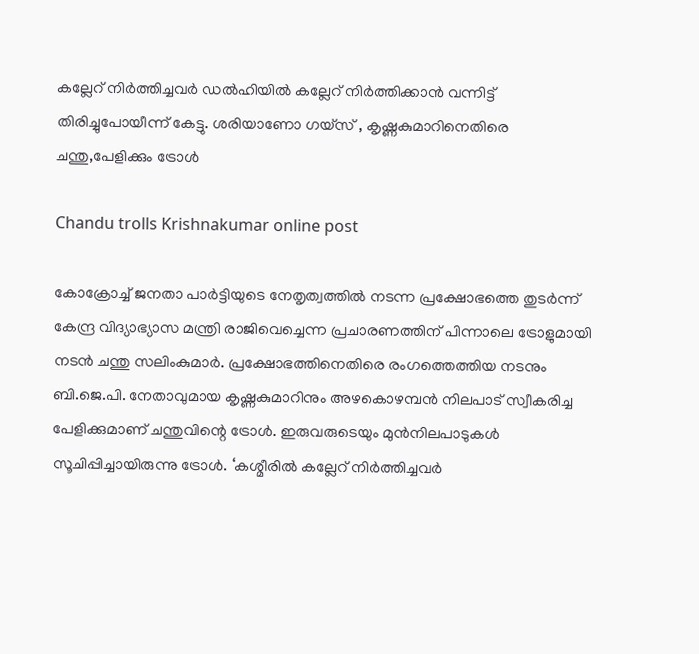കല്ലേറ് നിർത്തിച്ചവർ ഡൽഹിയിൽ കല്ലേറ് നിർത്തിക്കാൻ വന്നിട്ട് തിരിച്ചുപോയീന്ന് കേട്ടു. ശരിയാണോ ഗയ്‌സ് , കൃഷ്ണകുമാറിനെതിരെ ചന്തു,പേളിക്കും ട്രോൾ

Chandu trolls Krishnakumar online post

കോക്രോച്ച് ജനതാ പാർട്ടിയുടെ നേതൃത്വത്തിൽ നടന്ന പ്രക്ഷോഭത്തെ തുടർന്ന് കേന്ദ്ര വിദ്യാഭ്യാസ മന്ത്രി രാജിവെച്ചെന്ന പ്രചാരണത്തിന് പിന്നാലെ ട്രോളുമായി നടൻ ചന്തു സലിംകുമാർ. പ്രക്ഷോഭത്തിനെതിരെ രംഗത്തെത്തിയ നടനും ബി.ജെ.പി. നേതാവുമായ കൃഷ്ണകുമാറിനും അഴകൊഴമ്പൻ നിലപാട് സ്വീകരിച്ച പേളിക്കുമാണ് ചന്തുവിന്റെ ട്രോൾ. ഇരുവരുടെയും മുൻനിലപാടുകൾ സൂചിപ്പിച്ചായിരുന്നു ട്രോൾ. ‘കശ്മീരിൽ കല്ലേറ് നിർത്തിച്ചവർ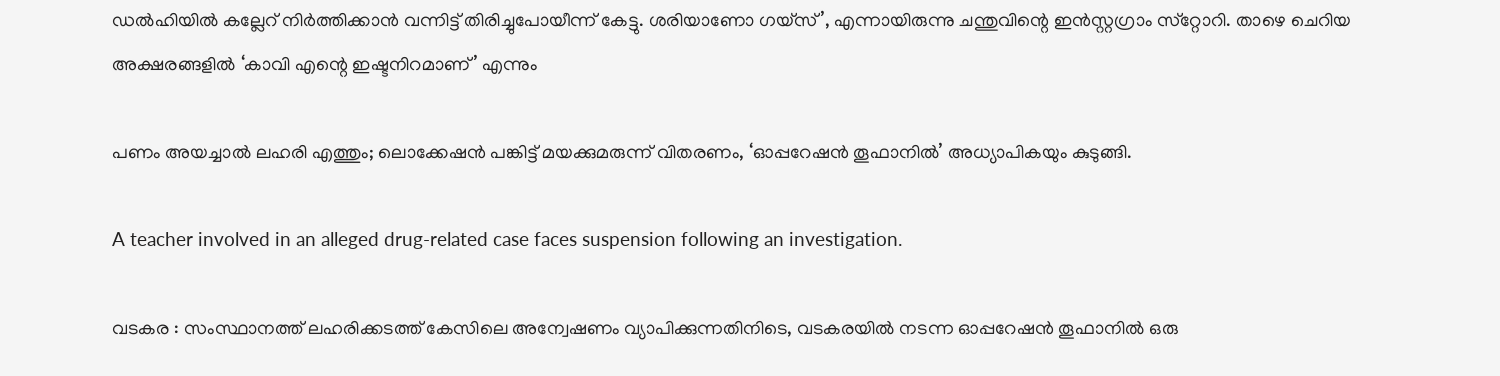ഡൽഹിയിൽ കല്ലേറ് നിർത്തിക്കാൻ വന്നിട്ട് തിരിച്ചുപോയീന്ന് കേട്ടു. ശരിയാണോ ഗയ്‌സ്’, എന്നായിരുന്നു ചന്തുവിന്റെ ഇൻസ്റ്റഗ്രാം സ്‌റ്റോറി. താഴെ ചെറിയ അക്ഷരങ്ങളിൽ ‘കാവി എന്റെ ഇഷ്ടനിറമാണ്’ എന്നും

പണം അയച്ചാൽ ലഹരി എത്തും; ലൊക്കേഷൻ പങ്കിട്ട് മയക്കുമരുന്ന് വിതരണം, ‘ഓപ്പറേഷൻ തൂഫാനിൽ’ അധ്യാപികയും കുടുങ്ങി.

A teacher involved in an alleged drug-related case faces suspension following an investigation.

വടകര : സംസ്ഥാനത്ത് ലഹരിക്കടത്ത് കേസിലെ അന്വേഷണം വ്യാപിക്കുന്നതിനിടെ, വടകരയിൽ നടന്ന ഓപ്പറേഷൻ തൂഫാനിൽ ഒരു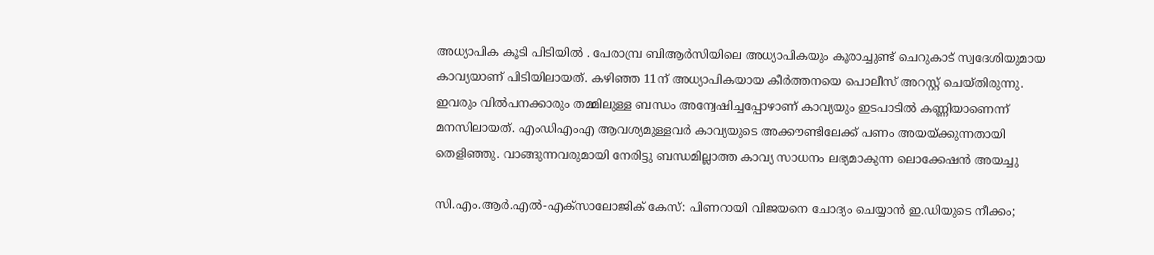അധ്യാപിക കൂടി പിടിയിൽ . പേരാമ്പ്ര ബിആർസിയിലെ അധ്യാപികയും കൂരാച്ചുണ്ട് ചെറുകാട് സ്വദേശിയുമായ കാവ്യയാണ് പിടിയിലായത്. കഴിഞ്ഞ 11ന് അധ്യാപികയായ കീർത്തനയെ പൊലീസ് അറസ്റ്റ് ചെയ്തിരുന്നു. ഇവരും വിൽപനക്കാരും തമ്മിലുള്ള ബന്ധം അന്വേഷിച്ചപ്പോഴാണ് കാവ്യയും ഇടപാടിൽ കണ്ണിയാണെന്ന് മനസിലായത്. എംഡിഎംഎ ആവശ്യമുള്ളവർ കാവ്യയുടെ അക്കൗണ്ടിലേക്ക് പണം അയയ്ക്കുന്നതായി തെളിഞ്ഞു. വാങ്ങുന്നവരുമായി നേരിട്ടു ബന്ധമില്ലാത്ത കാവ്യ സാധനം ലഭ്യമാകുന്ന ലൊക്കേഷൻ അയച്ചു

സി.എം.ആർ.എൽ-എക്‌സാലോജിക് കേസ്: പിണറായി വിജയനെ ചോദ്യം ചെയ്യാൻ ഇ.ഡിയുടെ നീക്കം;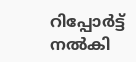റിപ്പോർട്ട് നൽകി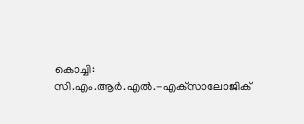കൊച്ചി: സി.എം.ആർ.എൽ.-എക്‌സാലോജിക്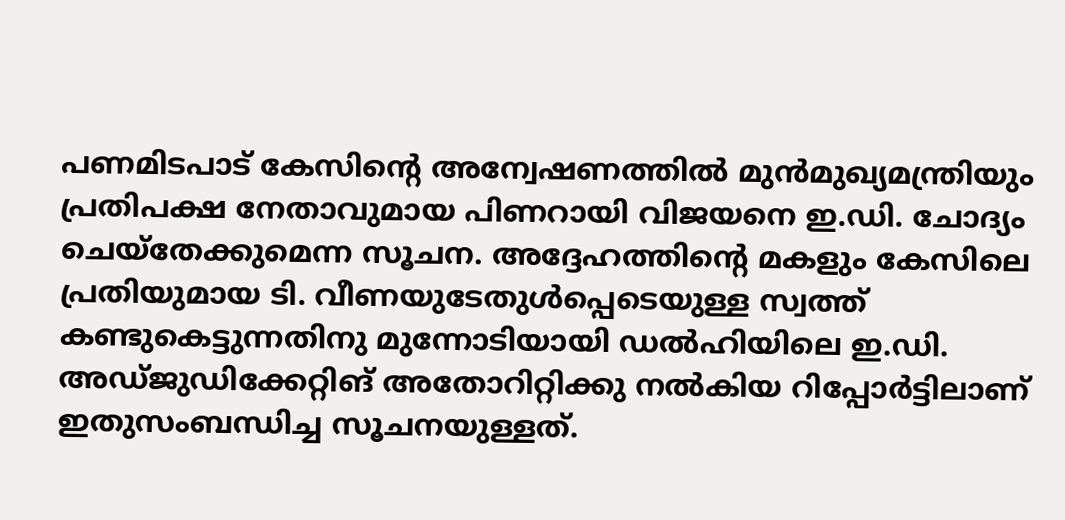പണമിടപാട് കേസിന്റെ അന്വേഷണത്തിൽ മുൻമുഖ്യമന്ത്രിയും പ്രതിപക്ഷ നേതാവുമായ പിണറായി വിജയനെ ഇ.ഡി. ചോദ്യം ചെയ്തേക്കുമെന്ന സൂചന. അദ്ദേഹത്തിന്‍റെ മകളും കേസിലെ പ്രതിയുമായ ടി. വീണയുടേതുൾപ്പെടെയുള്ള സ്വത്ത് കണ്ടുകെട്ടുന്നതിനു മുന്നോടിയായി ഡൽഹിയിലെ ഇ.ഡി. അഡ്ജുഡിക്കേറ്റിങ് അതോറിറ്റിക്കു നൽകിയ റിപ്പോർട്ടിലാണ് ഇതുസംബന്ധിച്ച സൂചനയുള്ളത്.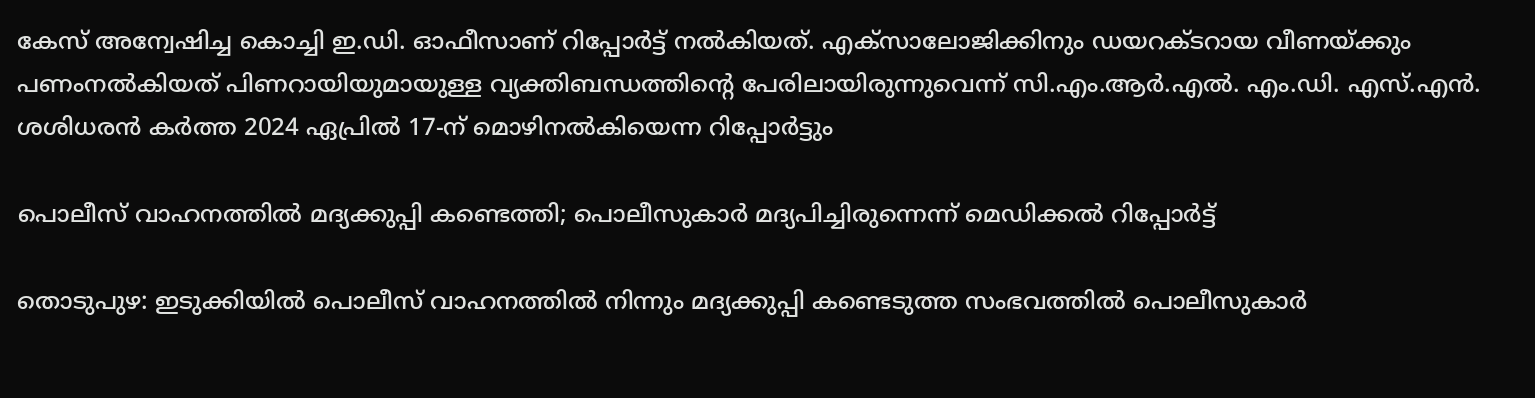കേസ് അന്വേഷിച്ച കൊച്ചി ഇ.ഡി. ഓഫീസാണ് റിപ്പോർട്ട് നൽകിയത്. എക്‌സാലോജിക്കിനും ഡയറക്ടറായ വീണയ്ക്കും പണംനൽകിയത് പിണറായിയുമായുള്ള വ്യക്തിബന്ധത്തിന്റെ പേരിലായിരുന്നുവെന്ന് സി.എം.ആർ.എൽ. എം.ഡി. എസ്.എൻ. ശശിധരൻ കർത്ത 2024 ഏപ്രിൽ 17-ന് മൊഴിനൽകിയെന്ന റിപ്പോർട്ടും

പൊലീസ് വാഹനത്തിൽ മദ്യക്കുപ്പി കണ്ടെത്തി; പൊലീസുകാർ മദ്യപിച്ചിരുന്നെന്ന് മെഡിക്കൽ റിപ്പോർട്ട്

തൊടുപുഴ: ഇടുക്കിയില്‍ പൊലീസ് വാഹനത്തില്‍ നിന്നും മദ്യക്കുപ്പി കണ്ടെടുത്ത സംഭവത്തില്‍ പൊലീസുകാര്‍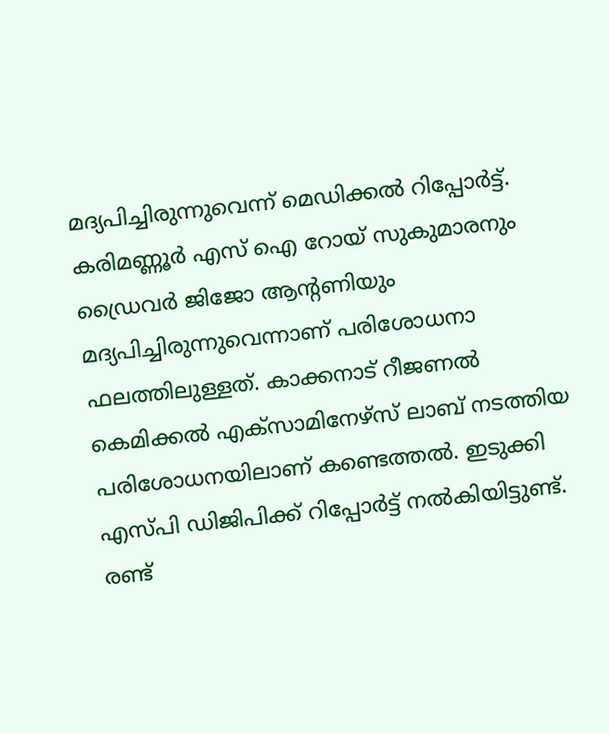മദ്യപിച്ചിരുന്നുവെന്ന് മെഡിക്കല്‍ റിപ്പോര്‍ട്ട്. കരിമണ്ണൂര്‍ എസ് ഐ റോയ് സുകുമാരനും ഡ്രൈവര്‍ ജിജോ ആന്റണിയും മദ്യപിച്ചിരുന്നുവെന്നാണ് പരിശോധനാ ഫലത്തിലുള്ളത്. കാക്കനാട് റീജണല്‍ കെമിക്കല്‍ എക്‌സാമിനേഴ്‌സ് ലാബ് നടത്തിയ പരിശോധനയിലാണ് കണ്ടെത്തല്‍. ഇടുക്കി എസ്പി ഡിജിപിക്ക് റിപ്പോര്‍ട്ട് നല്‍കിയിട്ടുണ്ട്. രണ്ട്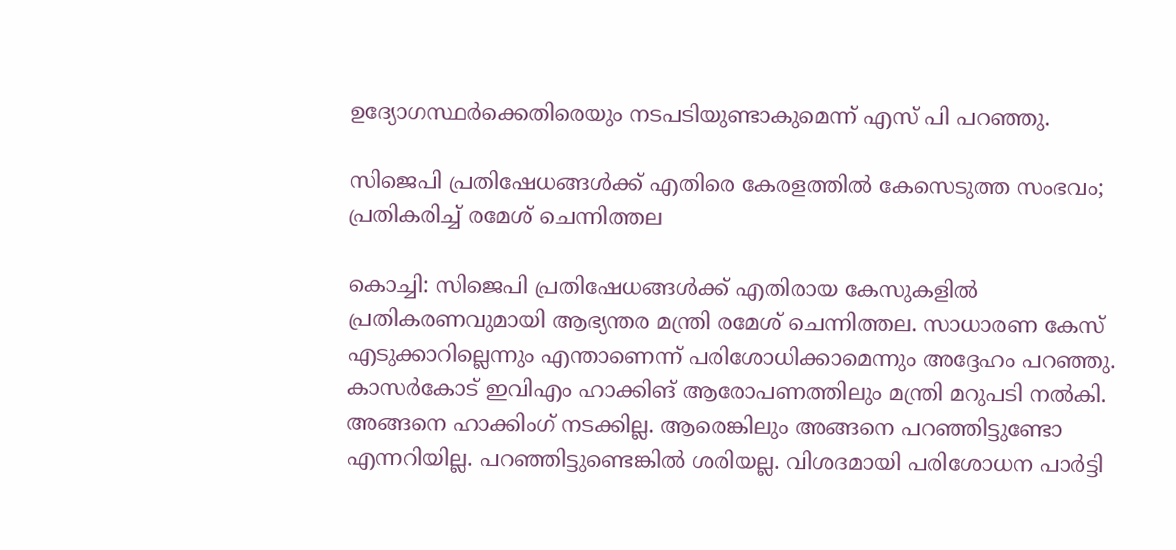ഉദ്യോഗസ്ഥര്‍ക്കെതിരെയും നടപടിയുണ്ടാകുമെന്ന് എസ് പി പറഞ്ഞു.

സിജെപി പ്രതിഷേധങ്ങൾക്ക് എതിരെ കേരളത്തിൽ കേസെടുത്ത സംഭവം; പ്രതികരിച്ച് രമേശ് ചെന്നിത്തല

കൊച്ചി: സിജെപി പ്രതിഷേധങ്ങൾക്ക് എതിരായ കേസുകളിൽ പ്രതികരണവുമായി ആഭ്യന്തര മന്ത്രി രമേശ് ചെന്നിത്തല. സാധാരണ കേസ് എടുക്കാറില്ലെന്നും എന്താണെന്ന് പരിശോധിക്കാമെന്നും അദ്ദേഹം പറഞ്ഞു. കാസർകോട് ഇവിഎം ഹാക്കിങ് ആരോപണത്തിലും മന്ത്രി മറുപടി നൽകി. അങ്ങനെ ഹാക്കിംഗ് നടക്കില്ല. ആരെങ്കിലും അങ്ങനെ പറഞ്ഞിട്ടുണ്ടോ എന്നറിയില്ല. പറഞ്ഞിട്ടുണ്ടെങ്കിൽ ശരിയല്ല. വിശദമായി പരിശോധന പാർട്ടി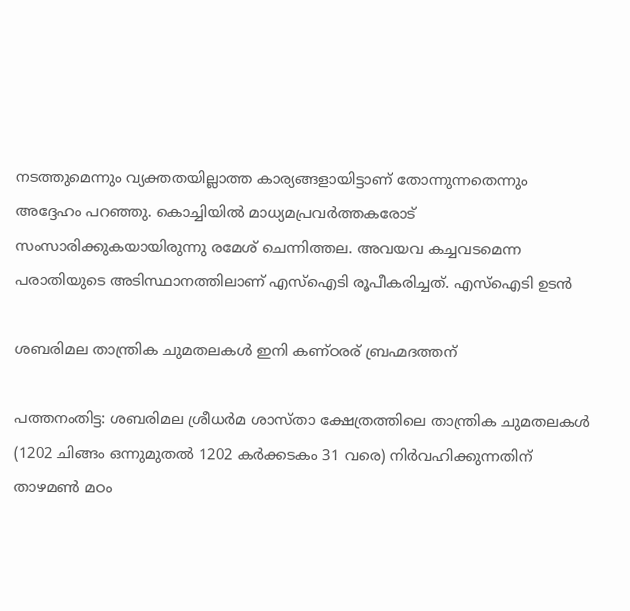നടത്തുമെന്നും വ്യക്തതയില്ലാത്ത കാര്യങ്ങളായിട്ടാണ് തോന്നുന്നതെന്നും അദ്ദേഹം പറഞ്ഞു. കൊച്ചിയിൽ മാധ്യമപ്രവർത്തകരോട് സംസാരിക്കുകയായിരുന്നു രമേശ് ചെന്നിത്തല. അവയവ കച്ചവടമെന്ന പരാതിയുടെ അടിസ്ഥാനത്തിലാണ് എസ്ഐടി രൂപീകരിച്ചത്. എസ്ഐടി ഉടൻ

ശബരിമല താന്ത്രിക ചുമതലകൾ ഇനി കണ്ഠരര് ബ്രഹ്മദത്തന്

പത്തനംതിട്ട: ശബരിമല ശ്രീധർമ ശാസ്താ ക്ഷേത്രത്തിലെ താന്ത്രിക ചുമതലകൾ (1202 ചിങ്ങം ഒന്നുമുതൽ 1202 കർക്കടകം 31 വരെ) നിർവഹിക്കുന്നതിന് താഴമൺ മഠം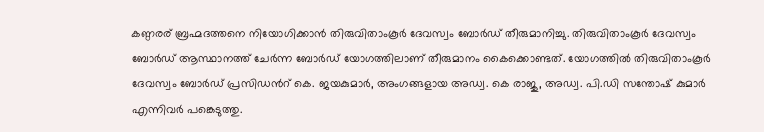കണ്ഠരര് ബ്രഹ്മദത്തനെ നിയോഗിക്കാൻ തിരുവിതാംകൂർ ദേവസ്വം ബോർഡ് തീരുമാനിച്ചു. തിരുവിതാംകൂർ ദേവസ്വം ബോർഡ് ആസ്ഥാനത്ത് ചേർന്ന ബോർഡ് യോഗത്തിലാണ് തീരുമാനം കൈക്കൊണ്ടത്. യോഗത്തിൽ തിരുവിതാംകൂർ ദേവസ്വം ബോർഡ് പ്രസിഡൻറ് കെ. ജയകുമാർ, അംഗങ്ങളായ അഡ്വ. കെ രാജു, അഡ്വ. പി.ഡി സന്തോഷ് കുമാർ എന്നിവർ പങ്കെടുത്തു.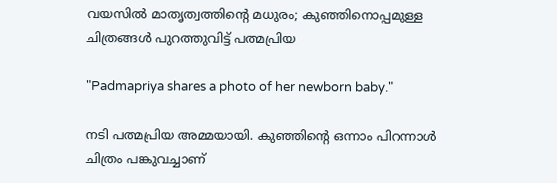വയസിൽ മാതൃത്വത്തിന്റെ മധുരം; കുഞ്ഞിനൊപ്പമുള്ള ചിത്രങ്ങൾ പുറത്തുവിട്ട് പത്മപ്രിയ

"Padmapriya shares a photo of her newborn baby."

നടി പത്മപ്രിയ അമ്മയായി. കുഞ്ഞിന്റെ ഒന്നാം പിറന്നാൾ ചിത്രം പങ്കുവച്ചാണ്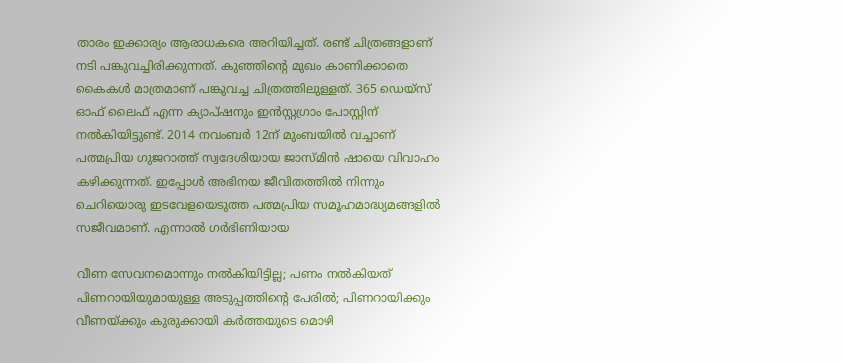താരം ഇക്കാര്യം ആരാധകരെ അറിയിച്ചത്. രണ്ട് ചിത്രങ്ങളാണ് നടി പങ്കുവച്ചിരിക്കുന്നത്. കുഞ്ഞിന്റെ മുഖം കാണിക്കാതെ കൈകൾ മാത്രമാണ് പങ്കുവച്ച ചിത്രത്തിലുള്ളത്. 365 ഡെയ്സ് ഓഫ് ലൈഫ് എന്ന ക്യാപ്ഷനും ഇൻസ്റ്റഗ്രാം പോസ്റ്റിന് നൽകിയിട്ടുണ്ട്. 2014 നവംബർ 12ന് മുംബയിൽ വച്ചാണ് പത്മപ്രിയ ഗുജറാത്ത് സ്വദേശിയായ ജാസ്മിൻ ഷായെ വിവാഹം കഴിക്കുന്നത്. ഇപ്പോൾ അഭിനയ ജീവിതത്തിൽ നിന്നും ചെറിയൊരു ഇടവേളയെടുത്ത പത്മപ്രിയ സമൂഹമാദ്ധ്യമങ്ങളിൽ സജീവമാണ്. എന്നാൽ ഗർഭിണിയായ

വീണ സേവനമൊന്നും നല്‍കിയിട്ടില്ല; പണം നല്‍കിയത് പിണറായിയുമായുള്ള അടുപ്പത്തിന്റെ പേരില്‍; പിണറായിക്കും വീണയ്ക്കും കുരുക്കായി കർത്തയുടെ മൊഴി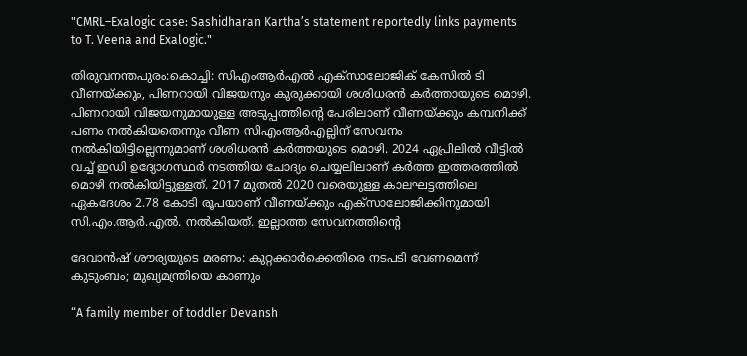"CMRL–Exalogic case: Sashidharan Kartha’s statement reportedly links payments to T. Veena and Exalogic."

തിരുവനന്തപുരം:കൊച്ചി: സിഎംആര്‍എല്‍ എക്‌സാലോജിക് കേസില്‍ ടി വീണയ്ക്കും, പിണറായി വിജയനും കുരുക്കായി ശശിധരന്‍ കര്‍ത്തായുടെ മൊഴി. പിണറായി വിജയനുമായുള്ള അടുപ്പത്തിന്റെ പേരിലാണ് വീണയ്ക്കും കമ്പനിക്ക് പണം നല്‍കിയതെന്നും വീണ സിഎംആര്‍എല്ലിന് സേവനം നല്‍കിയിട്ടില്ലെന്നുമാണ് ശശിധരന്‍ കര്‍ത്തയുടെ മൊഴി. 2024 ഏപ്രിലില്‍ വീട്ടില്‍ വച്ച് ഇഡി ഉദ്യോഗസ്ഥര്‍ നടത്തിയ ചോദ്യം ചെയ്യലിലാണ് കര്‍ത്ത ഇത്തരത്തില്‍ മൊഴി നല്‍കിയിട്ടുള്ളത്. 2017 മുതൽ 2020 വരെയുള്ള കാലഘട്ടത്തിലെ ഏകദേശം 2.78 കോടി രൂപയാണ് വീണയ്ക്കും എക്‌സാലോജിക്കിനുമായി സി.എം.ആർ.എൽ. നൽകിയത്. ഇല്ലാത്ത സേവനത്തിന്റെ

ദേവാൻഷ് ശൗര്യയുടെ മരണം: കുറ്റക്കാർക്കെതിരെ നടപടി വേണമെന്ന് കുടുംബം; മുഖ്യമന്ത്രിയെ കാണും

“A family member of toddler Devansh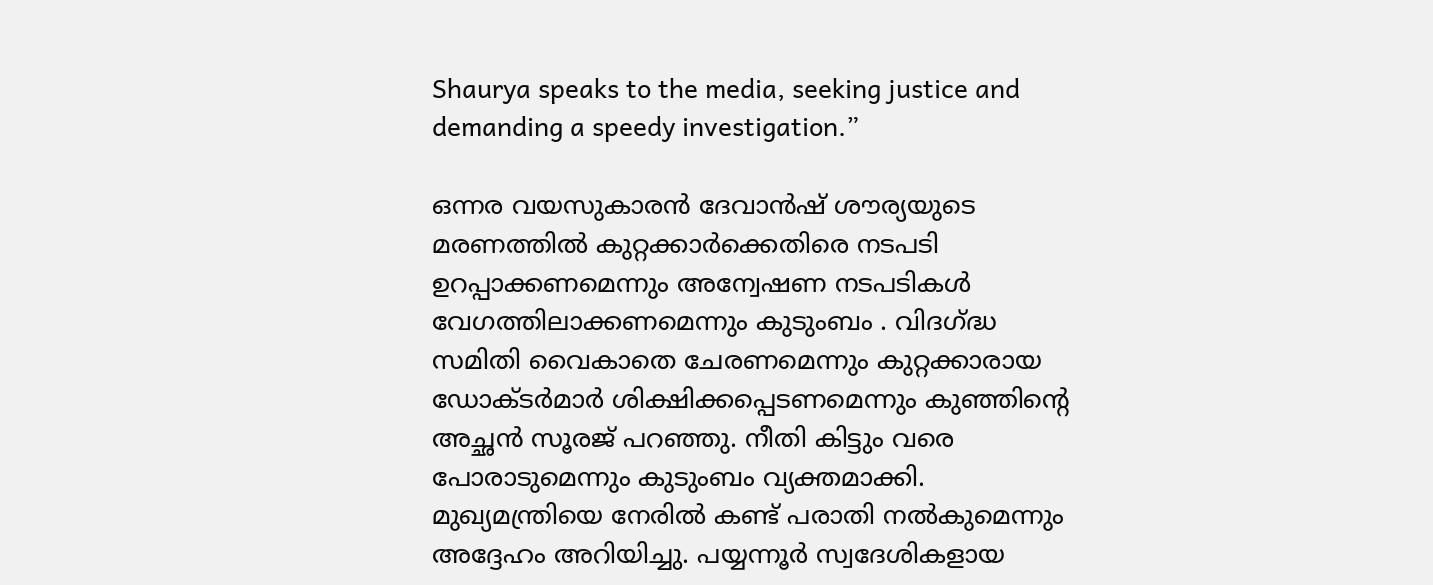Shaurya speaks to the media, seeking justice and demanding a speedy investigation.”

ഒന്നര വയസുകാരൻ ദേവാൻഷ് ശൗര്യയുടെ മരണത്തിൽ കുറ്റക്കാർക്കെതിരെ നടപടി ഉറപ്പാക്കണമെന്നും അന്വേഷണ നടപടികൾ വേഗത്തിലാക്കണമെന്നും കുടുംബം . വിദഗ്‌ദ്ധ സമിതി വൈകാതെ ചേരണമെന്നും കുറ്റക്കാരായ ഡോക്‌ടർമാർ ശിക്ഷിക്കപ്പെടണമെന്നും കുഞ്ഞിന്റെ അച്ഛൻ സൂരജ് പറഞ്ഞു. നീതി കിട്ടും വരെ പോരാടുമെന്നും കുടുംബം വ്യക്തമാക്കി. മുഖ്യമന്ത്രിയെ നേരിൽ കണ്ട് പരാതി നൽകുമെന്നും അദ്ദേഹം അറിയിച്ചു. പയ്യന്നൂർ സ്വദേശികളായ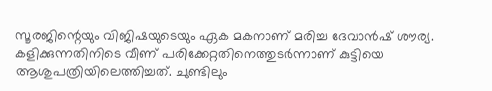സൂരജിന്റെയും വിജിഷയുടെയും ഏക മകനാണ് മരിച്ച ദേവാൻഷ് ശൗര്യ. കളിക്കുന്നതിനിടെ വീണ് പരിക്കേറ്റതിനെത്തുടർന്നാണ് കുട്ടിയെ ആശുപത്രിയിലെത്തിച്ചത്. ചുണ്ടിലും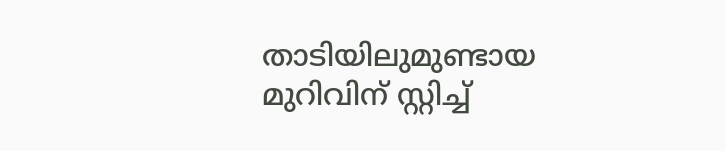താടിയിലുമുണ്ടായ മുറിവിന് സ്റ്റിച്ച്